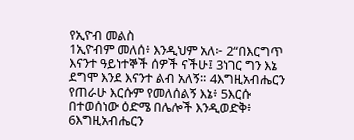የኢዮብ መልስ
1ኢዮብም መለሰ፥ እንዲህም አለ፦ 2“በእርግጥ እናንተ ዓይነተኞች ሰዎች ናችሁ፤ 3ነገር ግን እኔ ደግሞ እንደ እናንተ ልብ አለኝ። 4እግዚአብሔርን የጠራሁ እርሱም የመለሰልኝ እኔ፥ 5እርሱ በተወሰነው ዕድሜ በሌሎች እንዲወድቅ፥ 6እግዚአብሔርን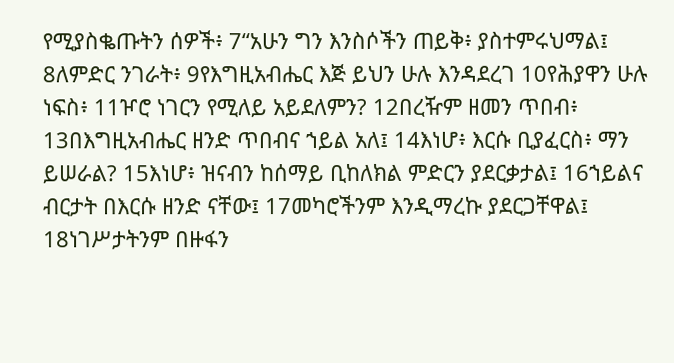የሚያስቈጡትን ሰዎች፥ 7“አሁን ግን እንስሶችን ጠይቅ፥ ያስተምሩህማል፤ 8ለምድር ንገራት፥ 9የእግዚአብሔር እጅ ይህን ሁሉ እንዳደረገ 10የሕያዋን ሁሉ ነፍስ፥ 11ዦሮ ነገርን የሚለይ አይደለምን? 12በረዥም ዘመን ጥበብ፥ 13በእግዚአብሔር ዘንድ ጥበብና ኀይል አለ፤ 14እነሆ፥ እርሱ ቢያፈርስ፥ ማን ይሠራል? 15እነሆ፥ ዝናብን ከሰማይ ቢከለክል ምድርን ያደርቃታል፤ 16ኀይልና ብርታት በእርሱ ዘንድ ናቸው፤ 17መካሮችንም እንዲማረኩ ያደርጋቸዋል፤ 18ነገሥታትንም በዙፋን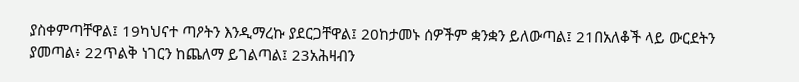ያስቀምጣቸዋል፤ 19ካህናተ ጣዖትን እንዲማረኩ ያደርጋቸዋል፤ 20ከታመኑ ሰዎችም ቋንቋን ይለውጣል፤ 21በአለቆች ላይ ውርደትን ያመጣል፥ 22ጥልቅ ነገርን ከጨለማ ይገልጣል፤ 23አሕዛብን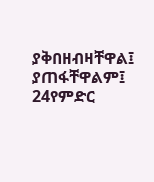ያቅበዘብዛቸዋል፤ ያጠፋቸዋልም፤ 24የምድር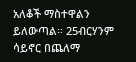አለቆች ማስተዋልን ይለውጣል። 25ብርሃንም ሳይኖር በጨለማ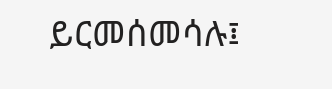ይርመሰመሳሉ፤